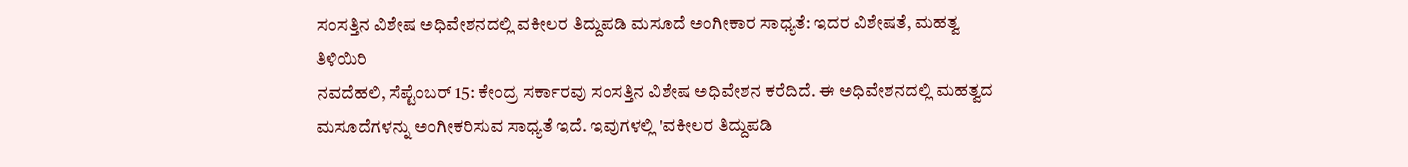ಸಂಸತ್ತಿನ ವಿಶೇಷ ಅಧಿವೇಶನದಲ್ಲಿ ವಕೀಲರ ತಿದ್ದುಪಡಿ ಮಸೂದೆ ಅಂಗೀಕಾರ ಸಾಧ್ಯತೆ: ಇದರ ವಿಶೇಷತೆ, ಮಹತ್ವ ತಿಳಿಯಿರಿ
ನವದೆಹಲಿ, ಸೆಪ್ಟೆಂಬರ್ 15: ಕೇಂದ್ರ ಸರ್ಕಾರವು ಸಂಸತ್ತಿನ ವಿಶೇಷ ಅಧಿವೇಶನ ಕರೆದಿದೆ. ಈ ಅಧಿವೇಶನದಲ್ಲಿ ಮಹತ್ವದ ಮಸೂದೆಗಳನ್ನು ಅಂಗೀಕರಿಸುವ ಸಾಧ್ಯತೆ ಇದೆ. ಇವುಗಳಲ್ಲಿ 'ವಕೀಲರ ತಿದ್ದುಪಡಿ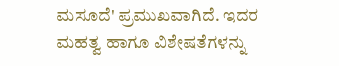ಮಸೂದೆ' ಪ್ರಮುಖವಾಗಿದೆ. ಇದರ ಮಹತ್ವ ಹಾಗೂ ವಿಶೇಷತೆಗಳನ್ನು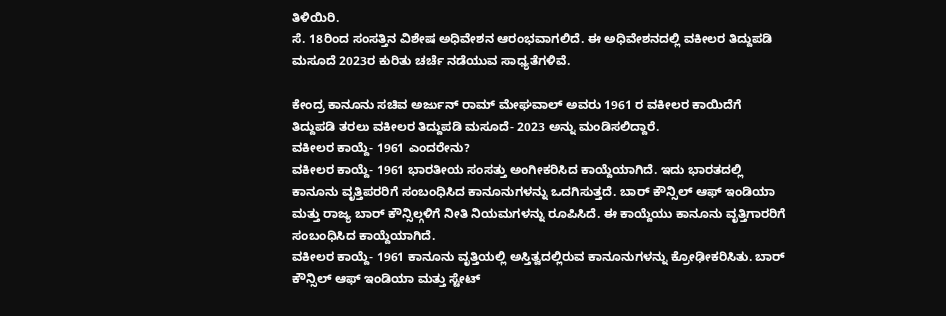ತಿಳಿಯಿರಿ.
ಸೆ. 18ರಿಂದ ಸಂಸತ್ತಿನ ವಿಶೇಷ ಅಧಿವೇಶನ ಆರಂಭವಾಗಲಿದೆ. ಈ ಅಧಿವೇಶನದಲ್ಲಿ ವಕೀಲರ ತಿದ್ದುಪಡಿ ಮಸೂದೆ 2023ರ ಕುರಿತು ಚರ್ಚೆ ನಡೆಯುವ ಸಾಧ್ಯತೆಗಳಿವೆ.

ಕೇಂದ್ರ ಕಾನೂನು ಸಚಿವ ಅರ್ಜುನ್ ರಾಮ್ ಮೇಘವಾಲ್ ಅವರು 1961 ರ ವಕೀಲರ ಕಾಯಿದೆಗೆ ತಿದ್ದುಪಡಿ ತರಲು ವಕೀಲರ ತಿದ್ದುಪಡಿ ಮಸೂದೆ- 2023 ಅನ್ನು ಮಂಡಿಸಲಿದ್ದಾರೆ.
ವಕೀಲರ ಕಾಯ್ದೆ- 1961 ಎಂದರೇನು?
ವಕೀಲರ ಕಾಯ್ದೆ- 1961 ಭಾರತೀಯ ಸಂಸತ್ತು ಅಂಗೀಕರಿಸಿದ ಕಾಯ್ದೆಯಾಗಿದೆ. ಇದು ಭಾರತದಲ್ಲಿ ಕಾನೂನು ವೃತ್ತಿಪರರಿಗೆ ಸಂಬಂಧಿಸಿದ ಕಾನೂನುಗಳನ್ನು ಒದಗಿಸುತ್ತದೆ. ಬಾರ್ ಕೌನ್ಸಿಲ್ ಆಫ್ ಇಂಡಿಯಾ ಮತ್ತು ರಾಜ್ಯ ಬಾರ್ ಕೌನ್ಸಿಲ್ಗಳಿಗೆ ನೀತಿ ನಿಯಮಗಳನ್ನು ರೂಪಿಸಿದೆ. ಈ ಕಾಯ್ದೆಯು ಕಾನೂನು ವೃತ್ತಿಗಾರರಿಗೆ ಸಂಬಂಧಿಸಿದ ಕಾಯ್ದೆಯಾಗಿದೆ.
ವಕೀಲರ ಕಾಯ್ದೆ- 1961 ಕಾನೂನು ವೃತ್ತಿಯಲ್ಲಿ ಅಸ್ತಿತ್ವದಲ್ಲಿರುವ ಕಾನೂನುಗಳನ್ನು ಕ್ರೋಢೀಕರಿಸಿತು. ಬಾರ್ ಕೌನ್ಸಿಲ್ ಆಫ್ ಇಂಡಿಯಾ ಮತ್ತು ಸ್ಟೇಟ್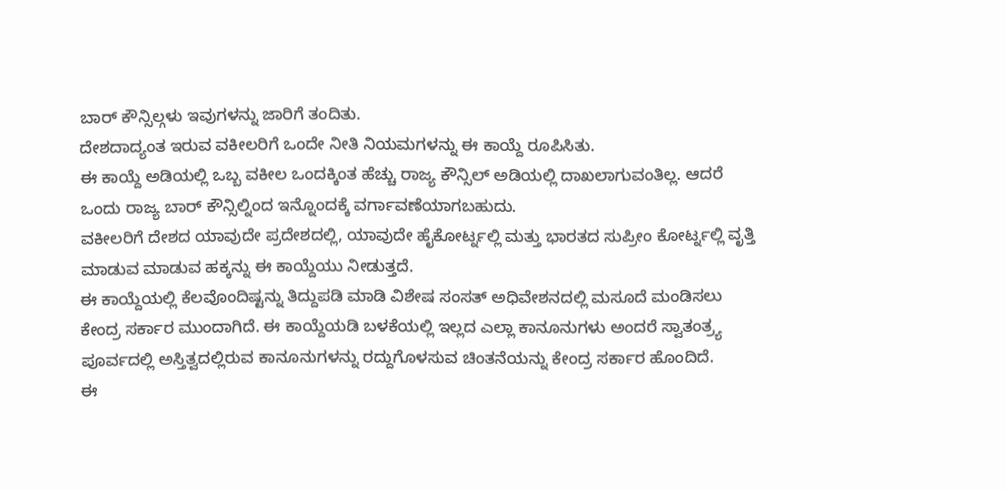ಬಾರ್ ಕೌನ್ಸಿಲ್ಗಳು ಇವುಗಳನ್ನು ಜಾರಿಗೆ ತಂದಿತು.
ದೇಶದಾದ್ಯಂತ ಇರುವ ವಕೀಲರಿಗೆ ಒಂದೇ ನೀತಿ ನಿಯಮಗಳನ್ನು ಈ ಕಾಯ್ದೆ ರೂಪಿಸಿತು.
ಈ ಕಾಯ್ದೆ ಅಡಿಯಲ್ಲಿ ಒಬ್ಬ ವಕೀಲ ಒಂದಕ್ಕಿಂತ ಹೆಚ್ಚು ರಾಜ್ಯ ಕೌನ್ಸಿಲ್ ಅಡಿಯಲ್ಲಿ ದಾಖಲಾಗುವಂತಿಲ್ಲ. ಆದರೆ ಒಂದು ರಾಜ್ಯ ಬಾರ್ ಕೌನ್ಸಿಲ್ನಿಂದ ಇನ್ನೊಂದಕ್ಕೆ ವರ್ಗಾವಣೆಯಾಗಬಹುದು.
ವಕೀಲರಿಗೆ ದೇಶದ ಯಾವುದೇ ಪ್ರದೇಶದಲ್ಲಿ, ಯಾವುದೇ ಹೈಕೋರ್ಟ್ನಲ್ಲಿ ಮತ್ತು ಭಾರತದ ಸುಪ್ರೀಂ ಕೋರ್ಟ್ನಲ್ಲಿ ವೃತ್ತಿ ಮಾಡುವ ಮಾಡುವ ಹಕ್ಕನ್ನು ಈ ಕಾಯ್ದೆಯು ನೀಡುತ್ತದೆ.
ಈ ಕಾಯ್ದೆಯಲ್ಲಿ ಕೆಲವೊಂದಿಷ್ಟನ್ನು ತಿದ್ದುಪಡಿ ಮಾಡಿ ವಿಶೇಷ ಸಂಸತ್ ಅಧಿವೇಶನದಲ್ಲಿ ಮಸೂದೆ ಮಂಡಿಸಲು ಕೇಂದ್ರ ಸರ್ಕಾರ ಮುಂದಾಗಿದೆ. ಈ ಕಾಯ್ದೆಯಡಿ ಬಳಕೆಯಲ್ಲಿ ಇಲ್ಲದ ಎಲ್ಲಾ ಕಾನೂನುಗಳು ಅಂದರೆ ಸ್ವಾತಂತ್ರ್ಯ ಪೂರ್ವದಲ್ಲಿ ಅಸ್ತಿತ್ವದಲ್ಲಿರುವ ಕಾನೂನುಗಳನ್ನು ರದ್ದುಗೊಳಸುವ ಚಿಂತನೆಯನ್ನು ಕೇಂದ್ರ ಸರ್ಕಾರ ಹೊಂದಿದೆ.
ಈ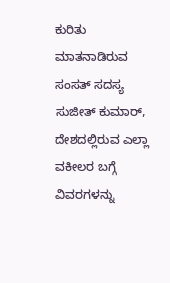ಕುರಿತು ಮಾತನಾಡಿರುವ ಸಂಸತ್ ಸದಸ್ಯ ಸುಜೀತ್ ಕುಮಾರ್, ದೇಶದಲ್ಲಿರುವ ಎಲ್ಲಾ ವಕೀಲರ ಬಗ್ಗೆ ವಿವರಗಳನ್ನು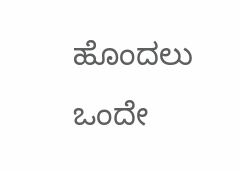ಹೊಂದಲು ಒಂದೇ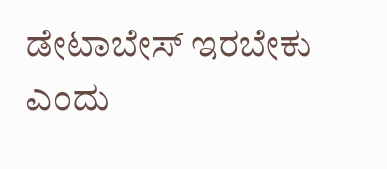ಡೇಟಾಬೇಸ್ ಇರಬೇಕು ಎಂದು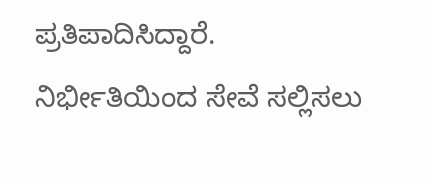ಪ್ರತಿಪಾದಿಸಿದ್ದಾರೆ.
ನಿರ್ಭೀತಿಯಿಂದ ಸೇವೆ ಸಲ್ಲಿಸಲು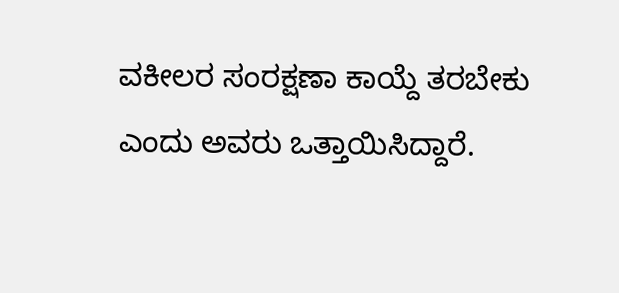ವಕೀಲರ ಸಂರಕ್ಷಣಾ ಕಾಯ್ದೆ ತರಬೇಕು ಎಂದು ಅವರು ಒತ್ತಾಯಿಸಿದ್ದಾರೆ.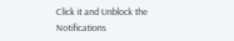Click it and Unblock the Notifications